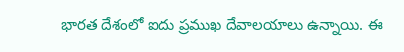భారత దేశంలో ఐదు ప్రముఖ దేవాలయాలు ఉన్నాయి. ఈ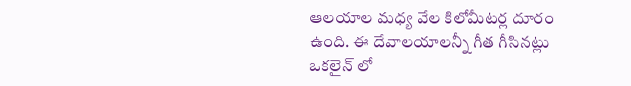ఆలయాల మధ్య వేల కిలోమీటర్ల దూరం ఉంది. ఈ దేవాలయాలన్నీ గీత గీసినట్లు ఒకలైన్ లో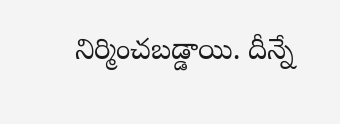నిర్మించబడ్డాయి. దీన్నే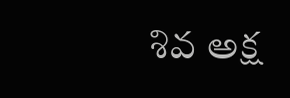శివ అక్ష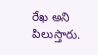రేఖ అని పిలుస్తారు.